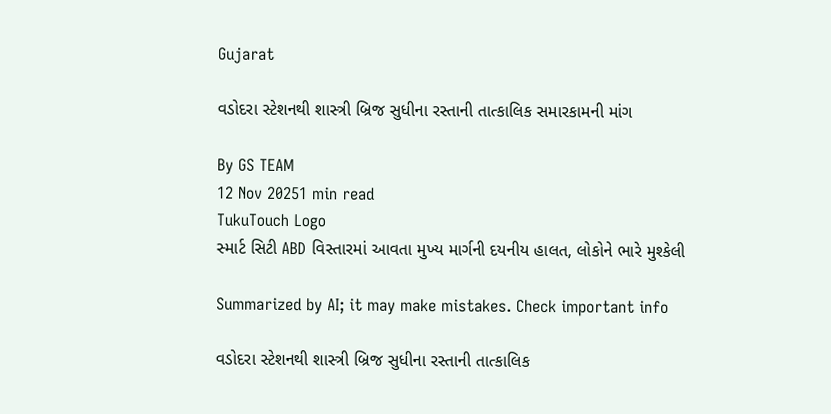Gujarat

વડોદરા સ્ટેશનથી શાસ્ત્રી બ્રિજ સુધીના રસ્તાની તાત્કાલિક સમારકામની માંગ

By GS TEAM
12 Nov 20251 min read
TukuTouch Logo
સ્માર્ટ સિટી ABD વિસ્તારમાં આવતા મુખ્ય માર્ગની દયનીય હાલત, લોકોને ભારે મુશ્કેલી

Summarized by AI; it may make mistakes. Check important info

વડોદરા સ્ટેશનથી શાસ્ત્રી બ્રિજ સુધીના રસ્તાની તાત્કાલિક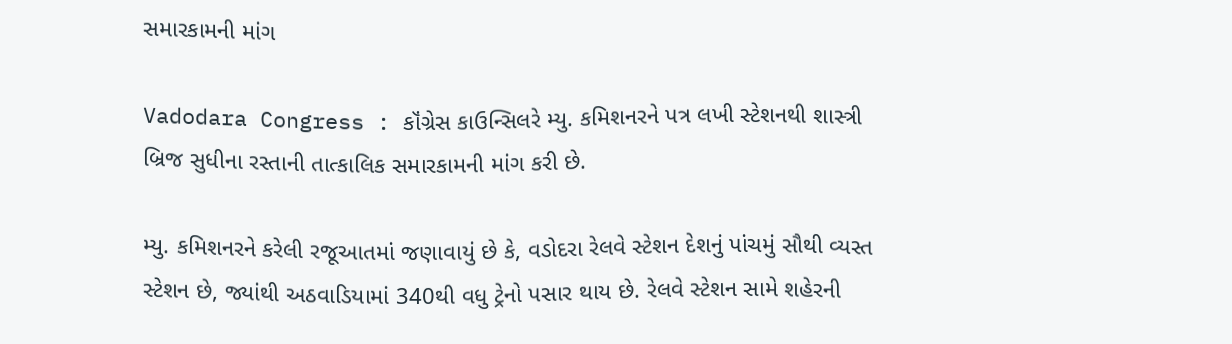સમારકામની માંગ

Vadodara Congress : કૉંગ્રેસ કાઉન્સિલરે મ્યુ. કમિશનરને પત્ર લખી સ્ટેશનથી શાસ્ત્રી બ્રિજ સુધીના રસ્તાની તાત્કાલિક સમારકામની માંગ કરી છે.

મ્યુ. કમિશનરને કરેલી રજૂઆતમાં જણાવાયું છે કે, વડોદરા રેલવે સ્ટેશન દેશનું પાંચમું સૌથી વ્યસ્ત સ્ટેશન છે, જ્યાંથી અઠવાડિયામાં 340થી વધુ ટ્રેનો પસાર થાય છે. રેલવે સ્ટેશન સામે શહેરની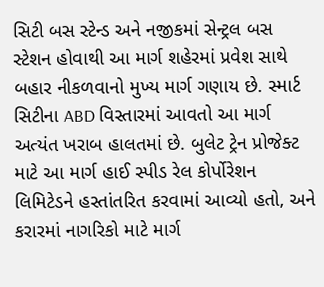સિટી બસ સ્ટેન્ડ અને નજીકમાં સેન્ટ્રલ બસ સ્ટેશન હોવાથી આ માર્ગ શહેરમાં પ્રવેશ સાથે બહાર નીકળવાનો મુખ્ય માર્ગ ગણાય છે. સ્માર્ટ સિટીના ABD વિસ્તારમાં આવતો આ માર્ગ અત્યંત ખરાબ હાલતમાં છે. બુલેટ ટ્રેન પ્રોજેક્ટ માટે આ માર્ગ હાઈ સ્પીડ રેલ કોર્પોરેશન લિમિટેડને હસ્તાંતરિત કરવામાં આવ્યો હતો, અને કરારમાં નાગરિકો માટે માર્ગ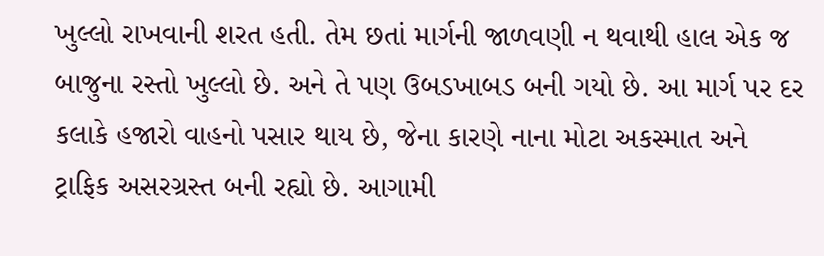ખુલ્લો રાખવાની શરત હતી. તેમ છતાં માર્ગની જાળવણી ન થવાથી હાલ એક જ બાજુના રસ્તો ખુલ્લો છે. અને તે પણ ઉબડખાબડ બની ગયો છે. આ માર્ગ પર દર કલાકે હજારો વાહનો પસાર થાય છે, જેના કારણે નાના મોટા અકસ્માત અને ટ્રાફિક અસરગ્રસ્ત બની રહ્યો છે. આગામી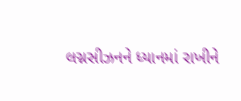લગ્નસીઝનને ધ્યાનમાં રાખીને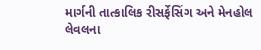માર્ગની તાત્કાલિક રીસર્ફેસિંગ અને મેનહોલ લેવલના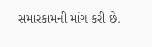સમારકામની માંગ કરી છે.